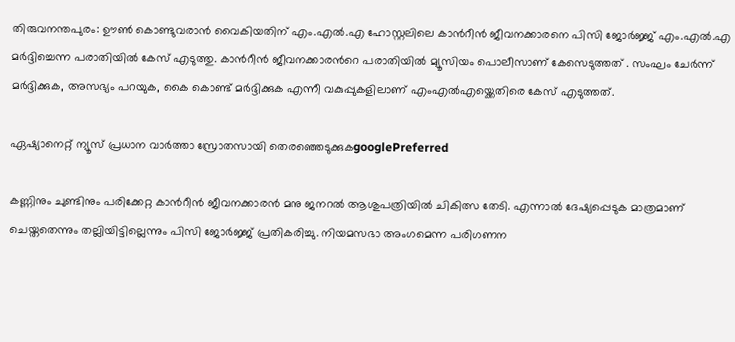തിരുവനന്തപുരം: ഊൺ കൊണ്ടുവരാൻ വൈകിയതിന് എം.എൽ.എ ഹോസ്റ്റലിലെ കാന്‍റീൻ ജീവനക്കാരനെ പിസി ജോർജ്ജ് എം.എൽ.എ മർദ്ദിച്ചെന്ന പരാതിയില്‍ കേസ് എടുത്തു. കാന്‍റീന്‍ ജീവനക്കാരന്‍റെ പരാതിയിൽ മ്യൂസിയം പൊലീസാണ് കേസെടുത്തത് . സംഘം ചേർന്ന് മർദ്ദിക്കുക, അസഭ്യം പറയുക, കൈ കൊണ്ട് മർദ്ദിക്കുക എന്നീ വകുപ്പുകളിലാണ് എംഎല്‍എയ്ക്കെതിരെ കേസ് എടുത്തത്.

ഏഷ്യാനെറ്റ് ന്യൂസ് പ്രധാന വാർത്താ സ്രോതസായി തെരഞ്ഞെടുക്കുകgooglePreferred

കണ്ണിനും ചുണ്ടിനും പരിക്കേറ്റ കാന്‍റീൻ ജീവനക്കാരൻ മനു ജനറൽ ആശുപത്രിയിൽ ചികിത്സ തേടി. എന്നാൽ ദേഷ്യപ്പെടുക മാത്രമാണ് ചെയ്തതെന്നും തല്ലിയിട്ടില്ലെന്നും പിസി ജോർജ്ജ് പ്രതികരിച്ചു. നിയമസഭാ അംഗമെന്ന പരിഗണന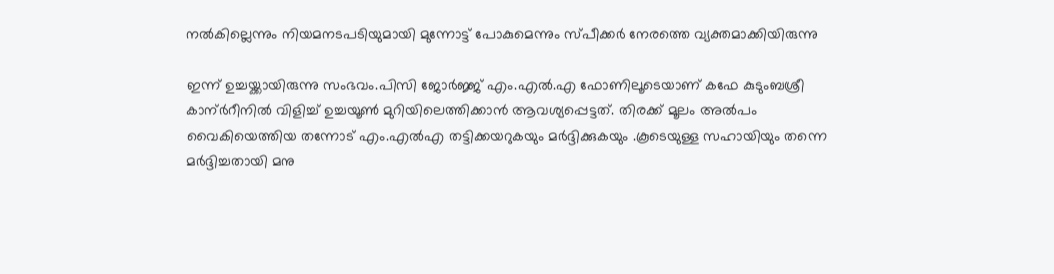നല്‍കില്ലെന്നും നിയമനടപടിയുമായി മുന്നോട്ട് പോകുമെന്നും സ്പീക്കര്‍ നേരത്തെ വ്യക്തമാക്കിയിരുന്നു

ഇന്ന് ഉച്ചയ്ക്കായിരുന്നു സംഭവം.പിസി ജോർജ്ജ് എം.എൽ.എ ഫോണിലൂടെയാണ് കഫേ കുടുംബശ്രീ കാന്ർറീനിൽ വിളിച്ച് ഉച്ചയൂൺ മുറിയിലെത്തിക്കാൻ ആവശ്യപ്പെട്ടത്. തിരക്ക് മൂലം അൽപം വൈകിയെത്തിയ തന്നോട് എം.എൽഎ തട്ടിക്കയറുകയും മർദ്ദിക്കുകയും .കൂടെയുള്ള സഹായിയും തന്നെ മർദ്ദിച്ചതായി മനു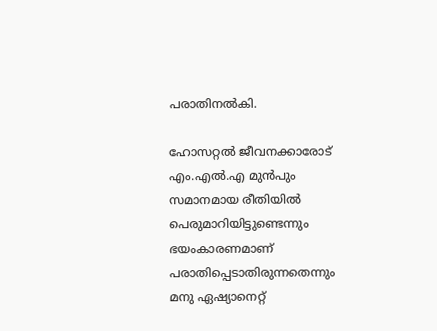പരാതിനൽകി.

ഹോസറ്റൽ ജീവനക്കാരോട് എം.എൽ.എ മുൻപും സമാനമായ രീതിയിൽ പെരുമാറിയിട്ടുണ്ടെന്നും ഭയംകാരണമാണ് പരാതിപ്പെടാതിരുന്നതെന്നും മനു ഏഷ്യാനെറ്റ്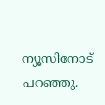ന്യൂസിനോട് പറഞ്ഞു.